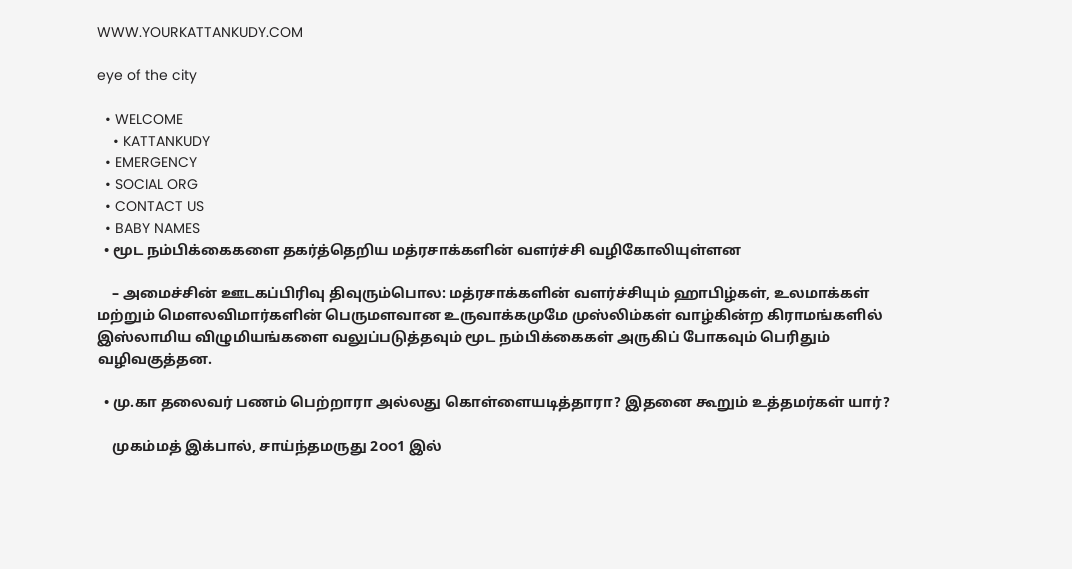WWW.YOURKATTANKUDY.COM

eye of the city

  • WELCOME
    • KATTANKUDY
  • EMERGENCY
  • SOCIAL ORG
  • CONTACT US
  • BABY NAMES
  • மூட நம்பிக்கைகளை தகர்த்தெறிய மத்ரசாக்களின் வளர்ச்சி வழிகோலியுள்ளன

    – அமைச்சின் ஊடகப்பிரிவு திவுரும்பொல: மத்ரசாக்களின் வளர்ச்சியும் ஹாபிழ்கள், உலமாக்கள் மற்றும் மௌலவிமார்களின் பெருமளவான உருவாக்கமுமே முஸ்லிம்கள் வாழ்கின்ற கிராமங்களில் இஸ்லாமிய விழுமியங்களை வலுப்படுத்தவும் மூட நம்பிக்கைகள் அருகிப் போகவும் பெரிதும் வழிவகுத்தன.

  • மு.கா தலைவர் பணம் பெற்றாரா அல்லது கொள்ளையடித்தாரா? இதனை கூறும் உத்தமர்கள் யார்?

    முகம்மத் இக்பால், சாய்ந்தமருது 2௦௦1 இல்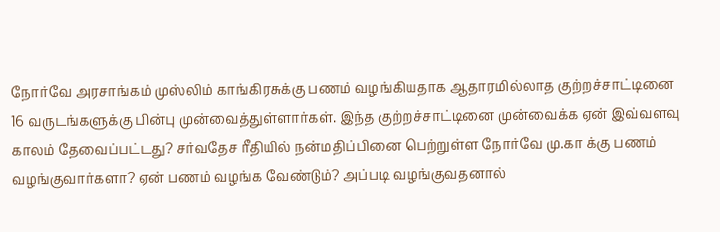நோர்வே அரசாங்கம் முஸ்லிம் காங்கிரசுக்கு பணம் வழங்கியதாக ஆதாரமில்லாத குற்றச்சாட்டினை 16 வருடங்களுக்கு பின்பு முன்வைத்துள்ளார்கள். இந்த குற்றச்சாட்டினை முன்வைக்க ஏன் இவ்வளவு காலம் தேவைப்பட்டது? சர்வதேச ரீதியில் நன்மதிப்பினை பெற்றுள்ள நோர்வே மு.கா க்கு பணம் வழங்குவார்களா? ஏன் பணம் வழங்க வேண்டும்? அப்படி வழங்குவதனால்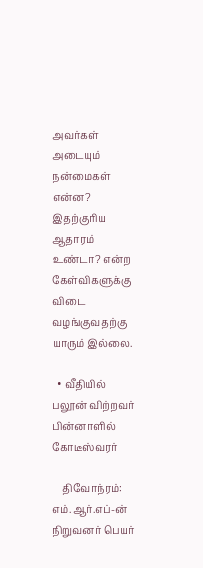அவர்கள் அடையும் நன்மைகள் என்ன? இதற்குரிய ஆதாரம் உண்டா? என்ற கேள்விகளுக்கு விடை வழங்குவதற்கு யாரும் இல்லை.

  • வீதியில் பலூன் விற்றவர் பின்னாளில் கோடீஸ்வரர்

    திவோந்ரம்: எம்.ஆர்.எப்-ன் நிறுவனர் பெயர்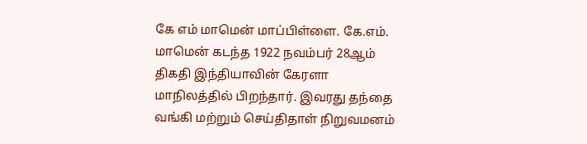கே எம் மாமென் மாப்பிள்ளை. கே.எம். மாமென் கடந்த 1922 நவம்பர் 28ஆம் திகதி இந்தியாவின் கேரளா மாநிலத்தில் பிறந்தார். இவரது தந்தை வங்கி மற்றும் செய்திதாள் நிறுவமனம்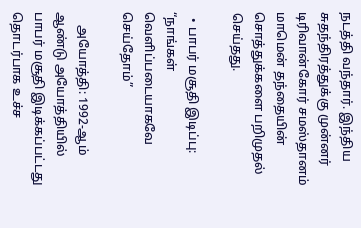நடத்தி வந்தார். இந்திய சுதந்திரத்துக்கு முன்னர் டிரிவான்கோர் சமஸ்தானம் மாமென் தந்தையின் சொத்துக்களை பறிமுதல் செய்தது.

  • பாபர் மசூதி இடிப்பு: “நாங்கள் வெளிப்படையாகவே செய்தோம்”

    அயோத்தி: 1992-ஆம் ஆண்டு அயோத்தியில் பாபர் மசூதி இடிக்கப்பட்டது தொடர்பாக உச்ச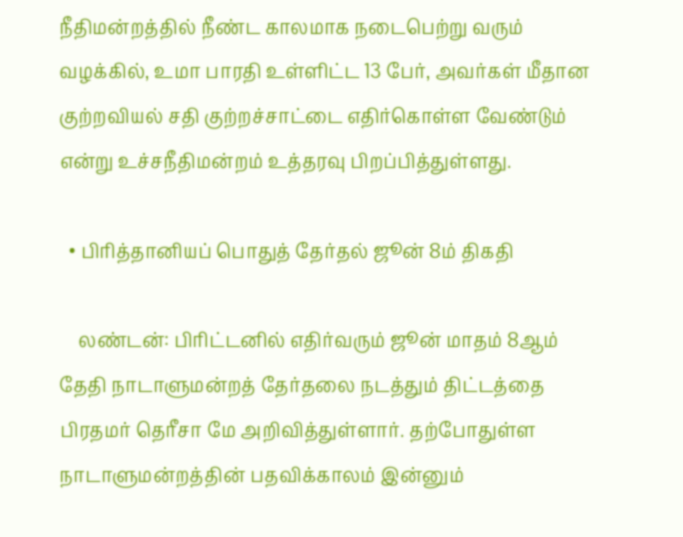நீதிமன்றத்தில் நீண்ட காலமாக நடைபெற்று வரும் வழக்கில், உமா பாரதி உள்ளிட்ட 13 பேர், அவர்கள் மீதான குற்றவியல் சதி குற்றச்சாட்டை எதிர்கொள்ள வேண்டும் என்று உச்சநீதிமன்றம் உத்தரவு பிறப்பித்துள்ளது.

  • பிரித்தானியப் பொதுத் தேர்தல் ஜூன் 8ம் திகதி

    லண்டன்: பிரிட்டனில் எதிர்வரும் ஜூன் மாதம் 8ஆம் தேதி நாடாளுமன்றத் தேர்தலை நடத்தும் திட்டத்தை பிரதமர் தெரீசா மே அறிவித்துள்ளார். தற்போதுள்ள நாடாளுமன்றத்தின் பதவிக்காலம் இன்னும்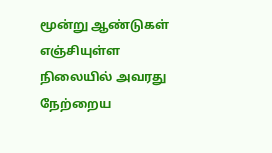மூன்று ஆண்டுகள் எஞ்சியுள்ள நிலையில் அவரது நேற்றைய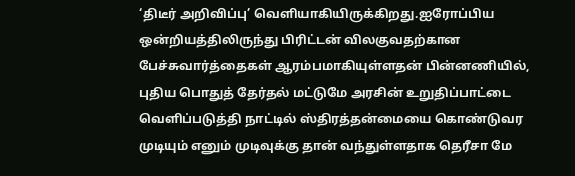‘திடீர் அறிவிப்பு’ வெளியாகியிருக்கிறது.ஐரோப்பிய ஒன்றியத்திலிருந்து பிரிட்டன் விலகுவதற்கான பேச்சுவார்த்தைகள் ஆரம்பமாகியுள்ளதன் பின்னணியில், புதிய பொதுத் தேர்தல் மட்டுமே அரசின் உறுதிப்பாட்டை வெளிப்படுத்தி நாட்டில் ஸ்திரத்தன்மையை கொண்டுவர முடியும் எனும் முடிவுக்கு தான் வந்துள்ளதாக தெரீசா மே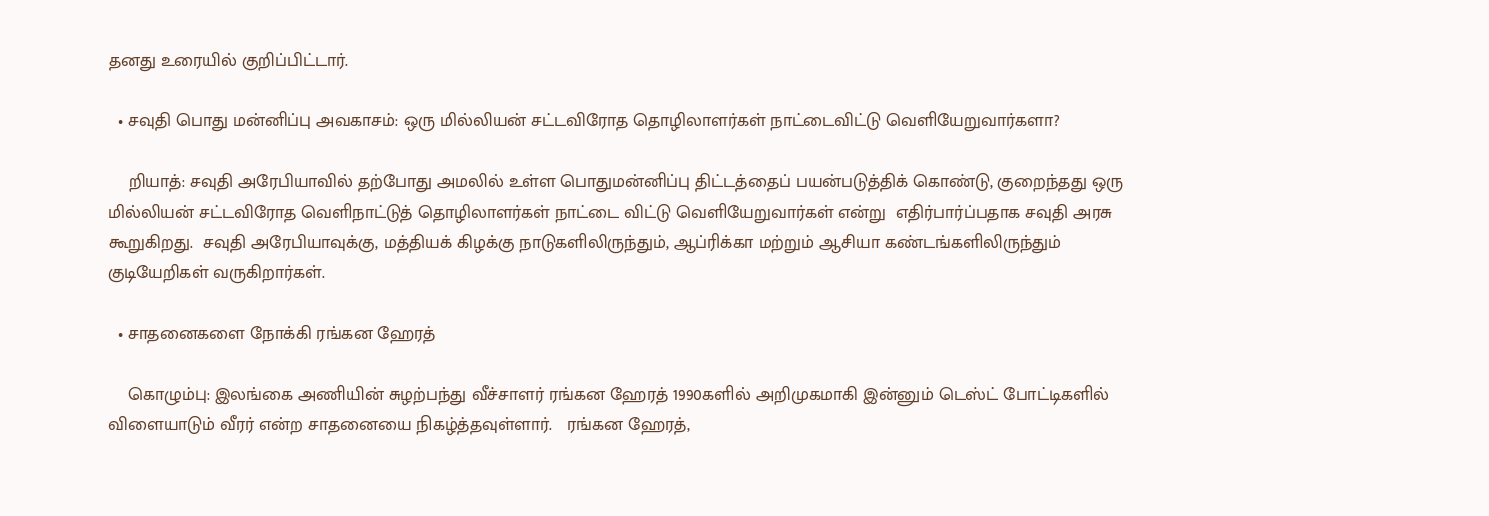தனது உரையில் குறிப்பிட்டார்.

  • சவுதி பொது மன்னிப்பு அவகாசம்: ஒரு மில்லியன் சட்டவிரோத தொழிலாளர்கள் நாட்டைவிட்டு வெளியேறுவார்களா?

    றியாத்: சவுதி அரேபியாவில் தற்போது அமலில் உள்ள பொதுமன்னிப்பு திட்டத்தைப் பயன்படுத்திக் கொண்டு, குறைந்தது ஒரு மில்லியன் சட்டவிரோத வெளிநாட்டுத் தொழிலாளர்கள் நாட்டை விட்டு வெளியேறுவார்கள் என்று  எதிர்பார்ப்பதாக சவுதி அரசு கூறுகிறது.  சவுதி அரேபியாவுக்கு, மத்தியக் கிழக்கு நாடுகளிலிருந்தும், ஆப்ரிக்கா மற்றும் ஆசியா கண்டங்களிலிருந்தும் குடியேறிகள் வருகிறார்கள்.

  • சாதனைகளை நோக்கி ரங்கன ஹேரத்

    கொழும்பு: இலங்கை அணியின் சுழற்பந்து வீச்சாளர் ரங்கன ஹேரத் 1990களில் அறிமுகமாகி இன்னும் டெஸ்ட் போட்டிகளில் விளையாடும் வீரர் என்ற சாதனையை நிகழ்த்தவுள்ளார்.   ரங்கன ஹேரத்,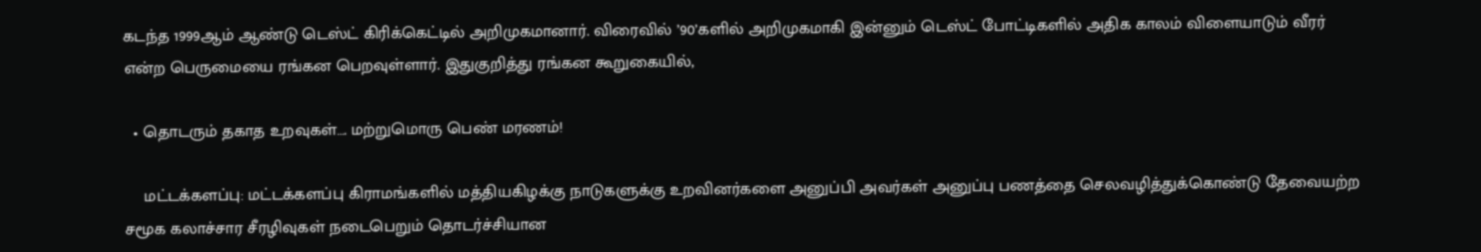கடந்த 1999ஆம் ஆண்டு டெஸ்ட் கிரிக்கெட்டில் அறிமுகமானார். விரைவில் ’90’களில் அறிமுகமாகி இன்னும் டெஸ்ட் போட்டிகளில் அதிக காலம் விளையாடும் வீரர் என்ற பெருமையை ரங்கன பெறவுள்ளார். இதுகுறித்து ரங்கன கூறுகையில்,

  • தொடரும் தகாத உறவுகள்…. மற்றுமொரு பெண் மரணம்!

    மட்டக்களப்பு: மட்டக்களப்பு கிராமங்களில் மத்தியகிழக்கு நாடுகளுக்கு உறவினர்களை அனுப்பி அவர்கள் அனுப்பு பணத்தை செலவழித்துக்கொண்டு தேவையற்ற சமூக கலாச்சார சீரழிவுகள் நடைபெறும் தொடர்ச்சியான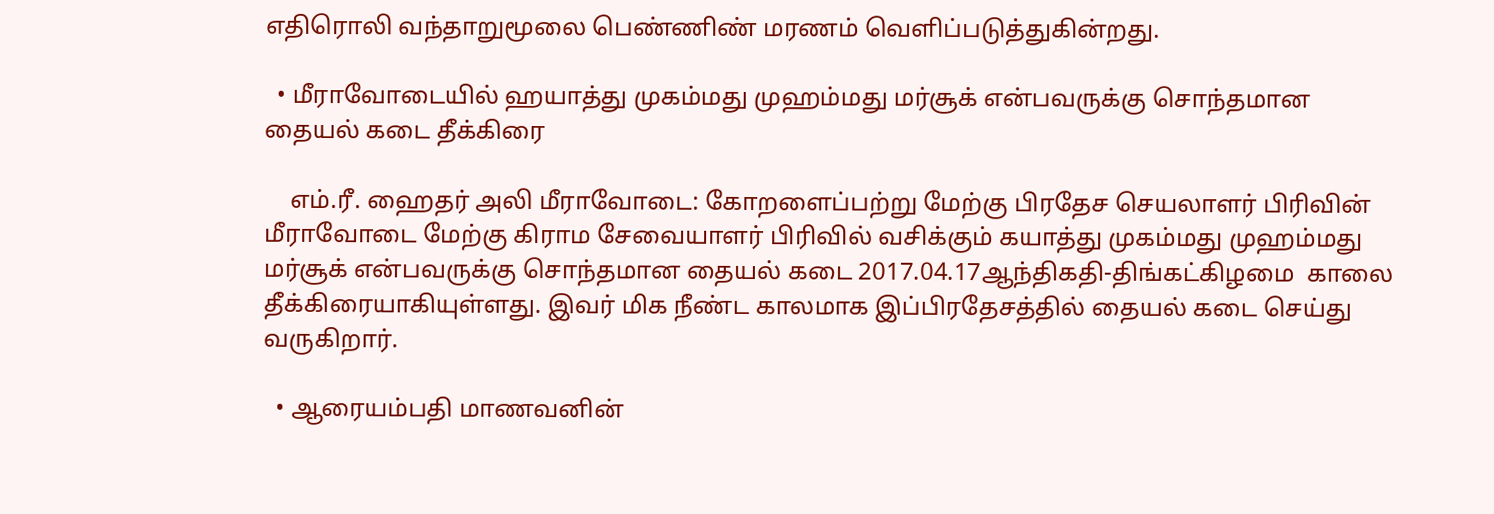எதிரொலி வந்தாறுமூலை பெண்ணிண் மரணம் வெளிப்படுத்துகின்றது.

  • மீராவோடையில் ஹயாத்து முகம்மது முஹம்மது மர்சூக் என்பவருக்கு சொந்தமான தையல் கடை தீக்கிரை

    எம்.ரீ. ஹைதர் அலி மீராவோடை: கோறளைப்பற்று மேற்கு பிரதேச செயலாளர் பிரிவின் மீராவோடை மேற்கு கிராம சேவையாளர் பிரிவில் வசிக்கும் கயாத்து முகம்மது முஹம்மது மர்சூக் என்பவருக்கு சொந்தமான தையல் கடை 2017.04.17ஆந்திகதி-திங்கட்கிழமை  காலை தீக்கிரையாகியுள்ளது. இவர் மிக நீண்ட காலமாக இப்பிரதேசத்தில் தையல் கடை செய்து வருகிறார்.

  • ஆரையம்பதி மாணவனின்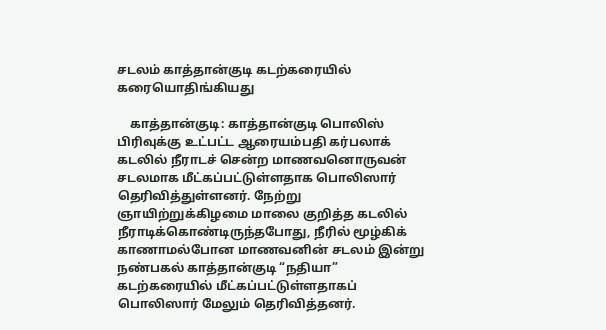சடலம் காத்தான்குடி கடற்கரையில் கரையொதிங்கியது

    காத்தான்குடி: காத்தான்குடி பொலிஸ் பிரிவுக்கு உட்பட்ட ஆரையம்பதி கர்பலாக் கடலில் நீராடச் சென்ற மாணவனொருவன் சடலமாக மீட்கப்பட்டுள்ளதாக பொலிஸார் தெரிவித்துள்ளனர். நேற்று ஞாயிற்றுக்கிழமை மாலை குறித்த கடலில் நீராடிக்கொண்டிருந்தபோது, நீரில் மூழ்கிக் காணாமல்போன மாணவனின் சடலம் இன்று நண்பகல் காத்தான்குடி “நதியா” கடற்கரையில் மீட்கப்பட்டுள்ளதாகப் பொலிஸார் மேலும் தெரிவித்தனர்.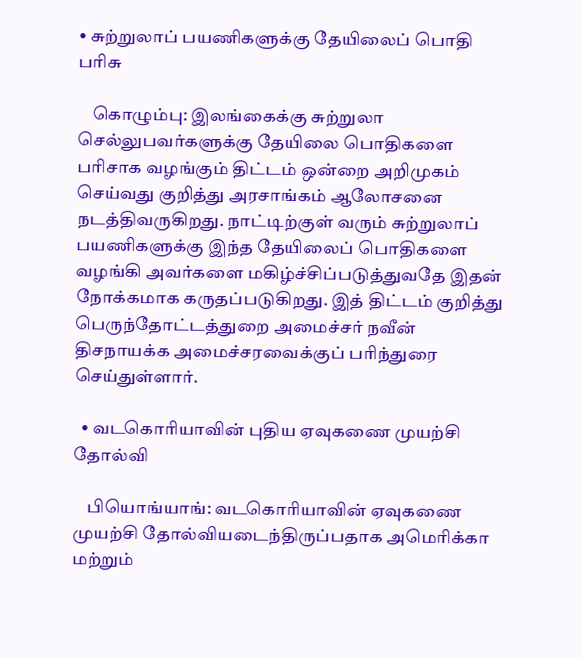• சுற்றுலாப் பயணிகளுக்கு தேயிலைப் பொதி பரிசு

    கொழும்பு: இலங்கைக்கு சுற்றுலா செல்லுபவர்களுக்கு தேயிலை பொதிகளை பரிசாக வழங்கும் திட்டம் ஒன்றை அறிமுகம் செய்வது குறித்து அரசாங்கம் ஆலோசனை நடத்திவருகிறது. நாட்டிற்குள் வரும் சுற்றுலாப் பயணிகளுக்கு இந்த தேயிலைப் பொதிகளை வழங்கி அவர்களை மகிழ்ச்சிப்படுத்துவதே இதன் நோக்கமாக கருதப்படுகிறது. இத் திட்டம் குறித்து பெருந்தோட்டத்துறை அமைச்சர் நவீன் திசநாயக்க அமைச்சரவைக்குப் பரிந்துரை செய்துள்ளார்.

  • வடகொரியாவின் புதிய ஏவுகணை முயற்சி தோல்வி

    பியொங்யாங்: வடகொரியாவின் ஏவுகணை முயற்சி தோல்வியடைந்திருப்பதாக அமெரிக்கா மற்றும்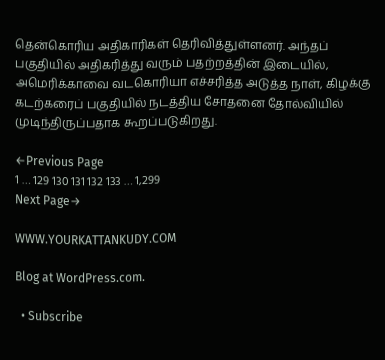தென்கொரிய அதிகாரிகள் தெரிவித்துள்ளனர். அந்தப் பகுதியில் அதிகரித்து வரும் பதற்றத்தின் இடையில், அமெரிக்காவை வடகொரியா எச்சரித்த அடுத்த நாள், கிழக்கு கடற்கரைப் பகுதியில் நடத்திய சோதனை தோல்வியில் முடிந்திருப்பதாக கூறப்படுகிறது.

←Previous Page
1 … 129 130 131 132 133 … 1,299
Next Page→

WWW.YOURKATTANKUDY.COM

Blog at WordPress.com.

  • Subscribe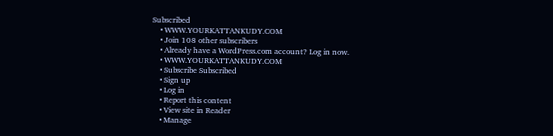Subscribed
    • WWW.YOURKATTANKUDY.COM
    • Join 108 other subscribers
    • Already have a WordPress.com account? Log in now.
    • WWW.YOURKATTANKUDY.COM
    • Subscribe Subscribed
    • Sign up
    • Log in
    • Report this content
    • View site in Reader
    • Manage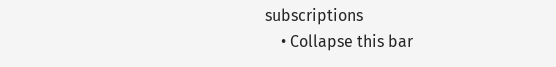subscriptions
    • Collapse this bar